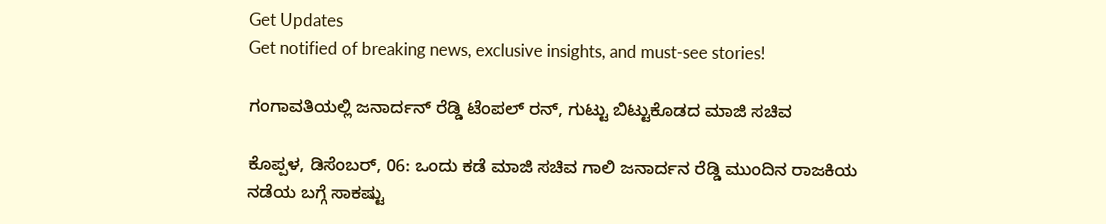Get Updates
Get notified of breaking news, exclusive insights, and must-see stories!

ಗಂಗಾವತಿಯಲ್ಲಿ ಜನಾರ್ದನ್‌ ರೆಡ್ಡಿ ಟೆಂಪಲ್‌ ರನ್, ಗುಟ್ಟು ಬಿಟ್ಟುಕೊಡದ ಮಾಜಿ ಸಚಿವ

ಕೊಪ್ಪಳ, ಡಿಸೆಂಬರ್‌, 06: ಒಂದು ಕಡೆ ಮಾಜಿ ಸಚಿವ ಗಾಲಿ ಜನಾರ್ದನ ರೆಡ್ಡಿ ಮುಂದಿನ ರಾಜಕಿಯ ನಡೆಯ ಬಗ್ಗೆ ಸಾಕಷ್ಟು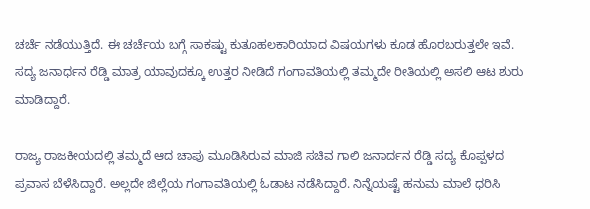ಚರ್ಚೆ ನಡೆಯುತ್ತಿದೆ. ಈ ಚರ್ಚೆಯ ಬಗ್ಗೆ ಸಾಕಷ್ಟು ಕುತೂಹಲಕಾರಿಯಾದ ವಿಷಯಗಳು ಕೂಡ ಹೊರಬರುತ್ತಲೇ ಇವೆ. ಸದ್ಯ ಜನಾರ್ಧನ ರೆಡ್ಡಿ ಮಾತ್ರ ಯಾವುದಕ್ಕೂ ಉತ್ತರ ನೀಡಿದೆ ಗಂಗಾವತಿಯಲ್ಲಿ ತಮ್ಮದೇ ರೀತಿಯಲ್ಲಿ ಅಸಲಿ ಆಟ ಶುರು ಮಾಡಿದ್ದಾರೆ.

ರಾಜ್ಯ ರಾಜಕೀಯದಲ್ಲಿ ತಮ್ಮದೆ ಆದ ಚಾಪು ಮೂಡಿಸಿರುವ ಮಾಜಿ ಸಚಿವ ಗಾಲಿ ಜನಾರ್ದನ ರೆಡ್ಡಿ ಸದ್ಯ ಕೊಪ್ಪಳದ ಪ್ರವಾಸ ಬೆಳೆಸಿದ್ದಾರೆ. ಅಲ್ಲದೇ ಜಿಲ್ಲೆಯ ಗಂಗಾವತಿಯಲ್ಲಿ ಓಡಾಟ ನಡೆಸಿದ್ದಾರೆ. ನಿನ್ನೆಯಷ್ಟೆ ಹನುಮ ಮಾಲೆ ಧರಿಸಿ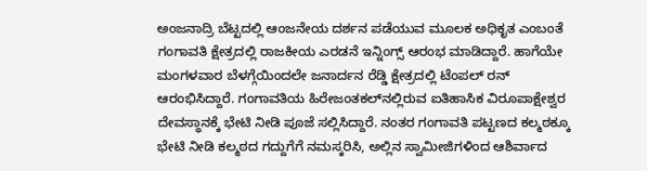ಅಂಜನಾದ್ರಿ ಬೆಟ್ಟದಲ್ಲಿ ಆಂಜನೇಯ ದರ್ಶನ ಪಡೆಯುವ ಮೂಲಕ ಅಧಿಕೃತ ಎಂಬಂತೆ ಗಂಗಾವತಿ ಕ್ಷೇತ್ರದಲ್ಲಿ ರಾಜಕೀಯ ಎರಡನೆ ಇನ್ನಿಂಗ್ಸ್ ಆರಂಭ ಮಾಡಿದ್ದಾರೆ. ಹಾಗೆಯೇ ಮಂಗಳವಾರ ಬೆಳಗ್ಗೆಯಿಂದಲೇ ಜನಾರ್ದನ ರೆಡ್ಡಿ ಕ್ಷೇತ್ರದಲ್ಲಿ ಟೆಂಪಲ್ ರನ್ ಆರಂಭಿಸಿದ್ದಾರೆ. ಗಂಗಾವತಿಯ ಹಿರೇಜಂತಕಲ್‌ನಲ್ಲಿರುವ ಐತಿಹಾಸಿಕ ವಿರೂಪಾಕ್ಷೇಶ್ವರ ದೇವಸ್ಥಾನಕ್ಕೆ ಭೇಟಿ ನೀಡಿ ಪೂಜೆ ಸಲ್ಲಿಸಿದ್ದಾರೆ. ನಂತರ ಗಂಗಾವತಿ ಪಟ್ಟಣದ ಕಲ್ಮಠಕ್ಕೂ ಭೇಟಿ ನೀಡಿ ಕಲ್ಮಠದ ಗದ್ದುಗೆಗೆ ನಮಸ್ಕರಿಸಿ, ಅಲ್ಲಿನ ಸ್ವಾಮೀಜಿಗಳಿಂದ ಆಶಿರ್ವಾದ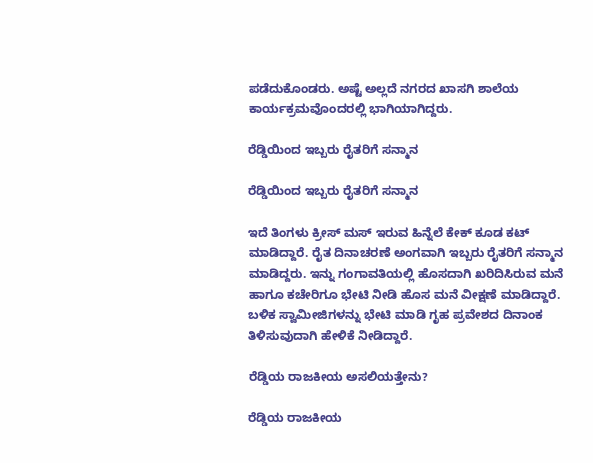ಪಡೆದುಕೊಂಡರು. ಅಷ್ಟೆ ಅಲ್ಲದೆ ನಗರದ ಖಾಸಗಿ ಶಾಲೆಯ ಕಾರ್ಯಕ್ರಮವೊಂದರಲ್ಲಿ ಭಾಗಿಯಾಗಿದ್ದರು.

ರೆಡ್ಡಿಯಿಂದ ಇಬ್ಬರು ರೈತರಿಗೆ ಸನ್ಮಾನ

ರೆಡ್ಡಿಯಿಂದ ಇಬ್ಬರು ರೈತರಿಗೆ ಸನ್ಮಾನ

ಇದೆ ತಿಂಗಳು ಕ್ರೀಸ್ ಮಸ್ ಇರುವ ಹಿನ್ನೆಲೆ ಕೇಕ್ ಕೂಡ ಕಟ್ ಮಾಡಿದ್ದಾರೆ. ರೈತ ದಿನಾಚರಣೆ ಅಂಗವಾಗಿ ಇಬ್ಬರು ರೈತರಿಗೆ ಸನ್ಮಾನ ಮಾಡಿದ್ದರು. ಇನ್ನು ಗಂಗಾವತಿಯಲ್ಲಿ ಹೊಸದಾಗಿ ಖರಿದಿಸಿರುವ ಮನೆ ಹಾಗೂ ಕಚೇರಿಗೂ ಭೇಟಿ ನೀಡಿ ಹೊಸ ಮನೆ ವೀಕ್ಷಣೆ ಮಾಡಿದ್ದಾರೆ. ಬಳಿಕ ಸ್ವಾಮೀಜಿಗಳನ್ನು ಭೇಟಿ ಮಾಡಿ ಗೃಹ ಪ್ರವೇಶದ ದಿನಾಂಕ ತಿಳಿಸುವುದಾಗಿ ಹೇಳಿಕೆ ನೀಡಿದ್ದಾರೆ.

ರೆಡ್ಡಿಯ ರಾಜಕೀಯ ಅಸಲಿಯತ್ತೇನು?

ರೆಡ್ಡಿಯ ರಾಜಕೀಯ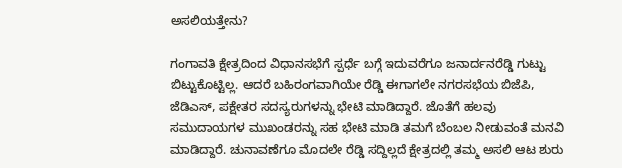ಅಸಲಿಯತ್ತೇನು?

ಗಂಗಾವತಿ ಕ್ಷೇತ್ರದಿಂದ ವಿಧಾನಸಭೆಗೆ ಸ್ಪರ್ಧೆ ಬಗ್ಗೆ ಇದುವರೆಗೂ ಜನಾರ್ದನರೆಡ್ಡಿ ಗುಟ್ಟು ಬಿಟ್ಟುಕೊಟ್ಟಿಲ್ಲ. ಆದರೆ ಬಹಿರಂಗವಾಗಿಯೇ ರೆಡ್ಡಿ ಈಗಾಗಲೇ ನಗರಸಭೆಯ ಬಿಜೆಪಿ, ಜೆಡಿಎಸ್, ಪಕ್ಷೇತರ ಸದಸ್ಯರುಗಳನ್ನು ಭೇಟಿ ಮಾಡಿದ್ದಾರೆ. ಜೊತೆಗೆ ಹಲವು ಸಮುದಾಯಗಳ ಮುಖಂಡರನ್ನು ಸಹ ಭೇಟಿ ಮಾಡಿ ತಮಗೆ ಬೆಂಬಲ ನೀಡುವಂತೆ ಮನವಿ ಮಾಡಿದ್ದಾರೆ. ಚುನಾವಣೆಗೂ ಮೊದಲೇ ರೆಡ್ಡಿ ಸದ್ದಿಲ್ಲದೆ ಕ್ಷೇತ್ರದಲ್ಲಿ ತಮ್ಮ ಅಸಲಿ ಆಟ ಶುರು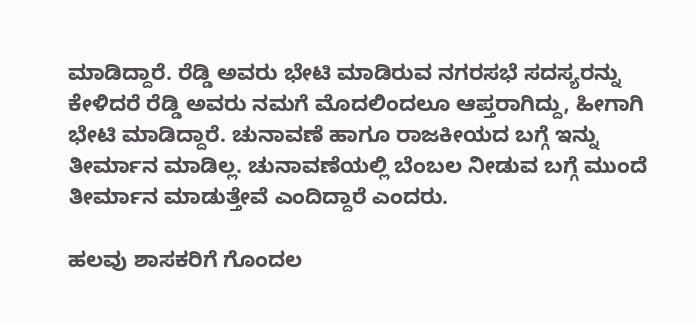ಮಾಡಿದ್ದಾರೆ. ರೆಡ್ಡಿ ಅವರು ಭೇಟಿ ಮಾಡಿರುವ ನಗರಸಭೆ ಸದಸ್ಯರನ್ನು ಕೇಳಿದರೆ ರೆಡ್ಡಿ ಅವರು ನಮಗೆ ಮೊದಲಿಂದಲೂ ಆಪ್ತರಾಗಿದ್ದು, ಹೀಗಾಗಿ ಭೇಟಿ ಮಾಡಿದ್ದಾರೆ. ಚುನಾವಣೆ ಹಾಗೂ ರಾಜಕೀಯದ ಬಗ್ಗೆ ಇನ್ನು ತೀರ್ಮಾನ ಮಾಡಿಲ್ಲ. ಚುನಾವಣೆಯಲ್ಲಿ ಬೆಂಬಲ ನೀಡುವ ಬಗ್ಗೆ ಮುಂದೆ ತೀರ್ಮಾನ ಮಾಡುತ್ತೇವೆ ಎಂದಿದ್ದಾರೆ ಎಂದರು.

ಹಲವು ಶಾಸಕರಿಗೆ ಗೊಂದಲ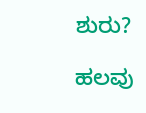ಶುರು?

ಹಲವು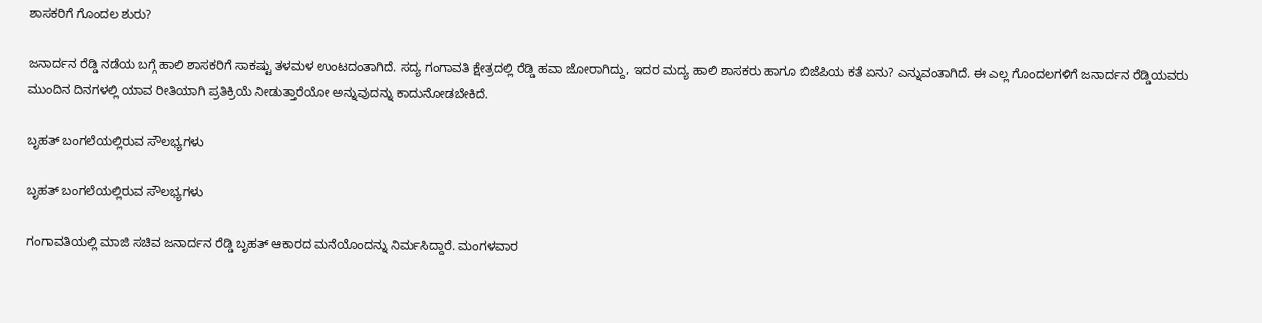ಶಾಸಕರಿಗೆ ಗೊಂದಲ ಶುರು?

ಜನಾರ್ದನ ರೆಡ್ಡಿ ನಡೆಯ ಬಗ್ಗೆ ಹಾಲಿ ಶಾಸಕರಿಗೆ ಸಾಕಷ್ಟು ತಳಮಳ ಉಂಟದಂತಾಗಿದೆ. ಸದ್ಯ ಗಂಗಾವತಿ ಕ್ಷೇತ್ರದಲ್ಲಿ ರೆಡ್ಡಿ ಹವಾ ಜೋರಾಗಿದ್ದು, ಇದರ ಮದ್ಯ ಹಾಲಿ ಶಾಸಕರು ಹಾಗೂ ಬಿಜೆಪಿಯ ಕತೆ ಏನು? ಎನ್ನುವಂತಾಗಿದೆ. ಈ ಎಲ್ಲ ಗೊಂದಲಗಳಿಗೆ ಜನಾರ್ದನ ರೆಡ್ಡಿಯವರು ಮುಂದಿನ ದಿನಗಳಲ್ಲಿ ಯಾವ ರೀತಿಯಾಗಿ ಪ್ರತಿಕ್ರಿಯೆ ನೀಡುತ್ತಾರೆಯೋ ಅನ್ನುವುದನ್ನು ಕಾದುನೋಡಬೇಕಿದೆ.

ಬೃಹತ್‌ ಬಂಗಲೆಯಲ್ಲಿರುವ ಸೌಲಭ್ಯಗಳು

ಬೃಹತ್‌ ಬಂಗಲೆಯಲ್ಲಿರುವ ಸೌಲಭ್ಯಗಳು

ಗಂಗಾವತಿಯಲ್ಲಿ ಮಾಜಿ ಸಚಿವ ಜನಾರ್ದನ ರೆಡ್ಡಿ ಬೃಹತ್‌ ಆಕಾರದ ಮನೆಯೊಂದನ್ನು ನಿರ್ಮಸಿದ್ದಾರೆ. ಮಂಗಳವಾರ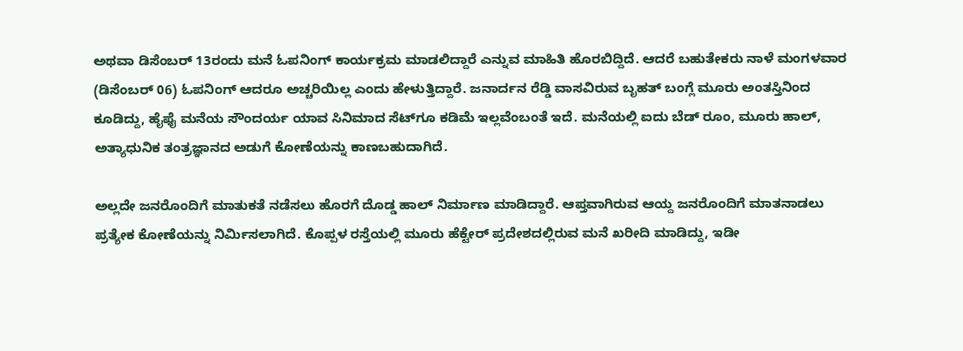ಅಥವಾ ಡಿಸೆಂಬರ್‌ 13ರಂದು ಮನೆ ಓಪನಿಂಗ್‌ ಕಾರ್ಯಕ್ರಮ ಮಾಡಲಿದ್ದಾರೆ ಎನ್ನುವ ಮಾಹಿತಿ ಹೊರಬಿದ್ದಿದೆ. ಆದರೆ ಬಹುತೇಕರು ನಾಳೆ ಮಂಗಳವಾರ (ಡಿಸೆಂಬರ್‌ 06) ಓಪನಿಂಗ್‌ ಆದರೂ ಅಚ್ಚರಿಯಿಲ್ಲ ಎಂದು ಹೇಳುತ್ತಿದ್ದಾರೆ. ಜನಾರ್ದನ ರೆಡ್ಡಿ ವಾಸವಿರುವ ಬೃಹತ್ ಬಂಗ್ಲೆ ಮೂರು ಅಂತಸ್ತಿನಿಂದ ಕೂಡಿದ್ದು, ಹೈಫೈ ಮನೆಯ ಸೌಂದರ್ಯ ಯಾವ ಸಿನಿಮಾದ ಸೆಟ್‌ಗೂ ಕಡಿಮೆ ಇಲ್ಲವೆಂಬಂತೆ ಇದೆ. ಮನೆಯಲ್ಲಿ ಐದು ಬೆಡ್ ರೂಂ, ಮೂರು ಹಾಲ್, ಅತ್ಯಾಧುನಿಕ ತಂತ್ರಜ್ಞಾನದ ಅಡುಗೆ ಕೋಣೆಯನ್ನು ಕಾಣಬಹುದಾಗಿದೆ.

ಅಲ್ಲದೇ ಜನರೊಂದಿಗೆ ಮಾತುಕತೆ ನಡೆಸಲು ಹೊರಗೆ ದೊಡ್ಡ ಹಾಲ್‌ ನಿರ್ಮಾಣ ಮಾಡಿದ್ದಾರೆ. ಆಪ್ತವಾಗಿರುವ ಆಯ್ದ ಜನರೊಂದಿಗೆ ಮಾತನಾಡಲು ಪ್ರತ್ಯೇಕ ಕೋಣೆಯನ್ನು ನಿರ್ಮಿಸಲಾಗಿದೆ. ಕೊಪ್ಪಳ ರಸ್ತೆಯಲ್ಲಿ ಮೂರು ಹೆಕ್ಟೇರ್‌ ಪ್ರದೇಶದಲ್ಲಿರುವ ಮನೆ ಖರೀದಿ ಮಾಡಿದ್ದು, ಇಡೀ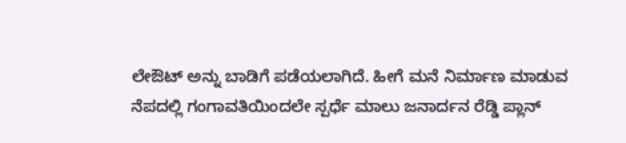ಲೇಔಟ್ ಅನ್ನು ಬಾಡಿಗೆ ಪಡೆಯಲಾಗಿದೆ. ಹೀಗೆ ಮನೆ ನಿರ್ಮಾಣ ಮಾಡುವ ನೆಪದಲ್ಲಿ ಗಂಗಾವತಿಯಿಂದಲೇ ಸ್ಪರ್ಧೆ ಮಾಲು ಜನಾರ್ದನ ರೆಡ್ಡಿ ಪ್ಲಾನ್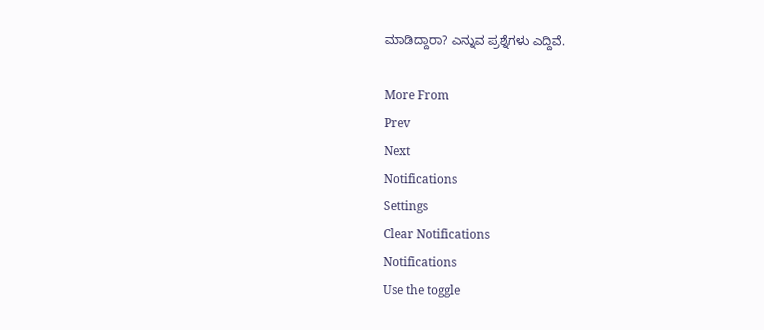ಮಾಡಿದ್ದಾರಾ? ಎನ್ನುವ ಪ್ರಶ್ನೆಗಳು ಎದ್ದಿವೆ.

More From
Prev
Next
Notifications
Settings
Clear Notifications
Notifications
Use the toggle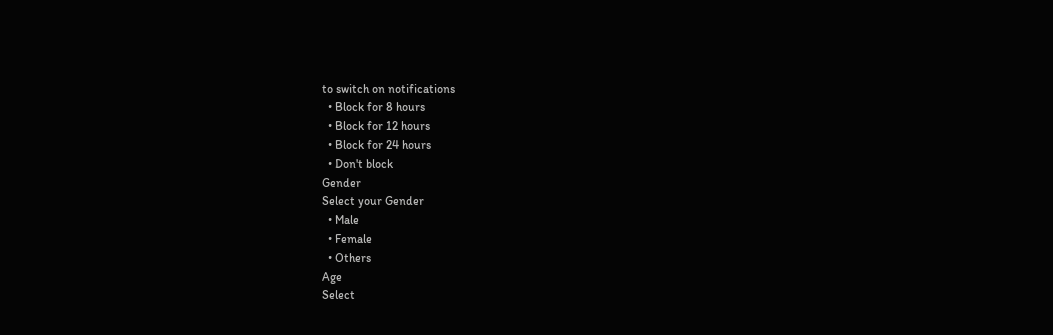to switch on notifications
  • Block for 8 hours
  • Block for 12 hours
  • Block for 24 hours
  • Don't block
Gender
Select your Gender
  • Male
  • Female
  • Others
Age
Select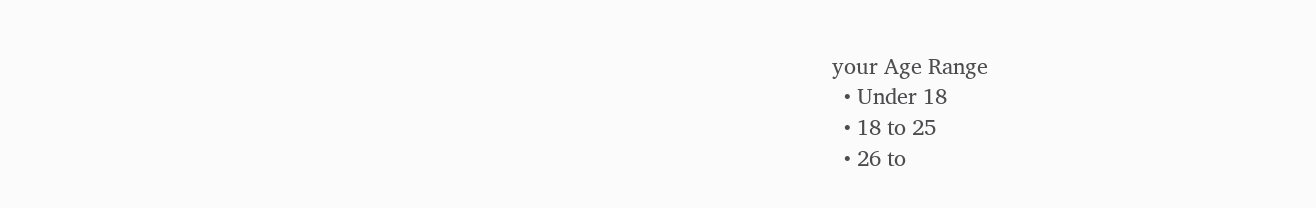your Age Range
  • Under 18
  • 18 to 25
  • 26 to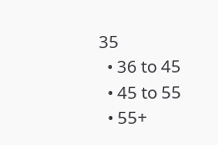35
  • 36 to 45
  • 45 to 55
  • 55+